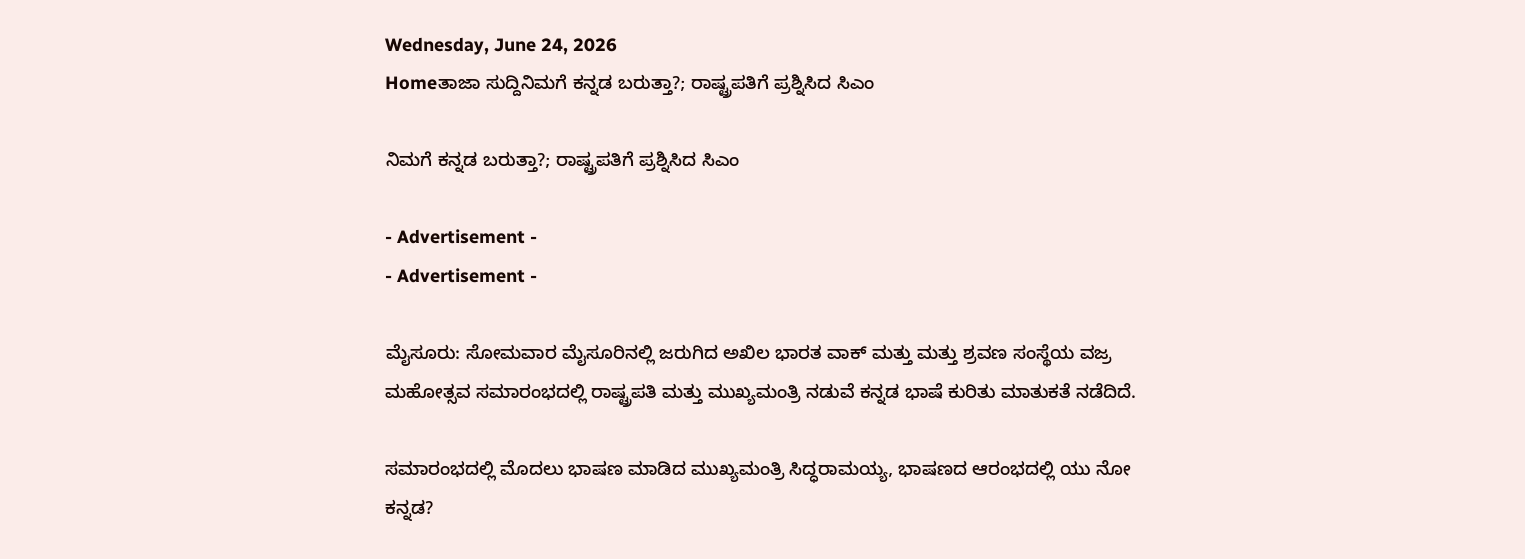Wednesday, June 24, 2026
Homeತಾಜಾ ಸುದ್ದಿನಿಮಗೆ ಕನ್ನಡ ಬರುತ್ತಾ?; ರಾಷ್ಟ್ರಪತಿಗೆ ಪ್ರಶ್ನಿಸಿದ ಸಿಎಂ

ನಿಮಗೆ ಕನ್ನಡ ಬರುತ್ತಾ?; ರಾಷ್ಟ್ರಪತಿಗೆ ಪ್ರಶ್ನಿಸಿದ ಸಿಎಂ

- Advertisement -
- Advertisement -

ಮೈಸೂರು: ಸೋಮವಾರ ಮೈಸೂರಿನಲ್ಲಿ ಜರುಗಿದ ಅಖಿಲ ಭಾರತ ವಾಕ್ ಮತ್ತು ಮತ್ತು ಶ್ರವಣ ಸಂಸ್ಥೆಯ ವಜ್ರ ಮಹೋತ್ಸವ ಸಮಾರಂಭದಲ್ಲಿ ರಾಷ್ಟ್ರಪತಿ ಮತ್ತು ಮುಖ್ಯಮಂತ್ರಿ ನಡುವೆ ಕನ್ನಡ ಭಾಷೆ ಕುರಿತು ಮಾತುಕತೆ ನಡೆದಿದೆ.

ಸಮಾರಂಭದಲ್ಲಿ ಮೊದಲು ಭಾಷಣ ಮಾಡಿದ ಮುಖ್ಯಮಂತ್ರಿ ಸಿದ್ಧರಾಮಯ್ಯ, ಭಾಷಣದ ಆರಂಭದಲ್ಲಿ ಯು ನೋ ಕನ್ನಡ?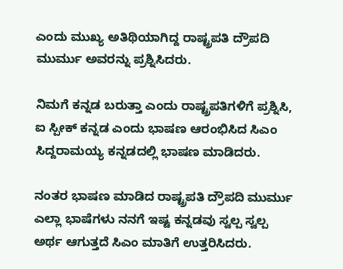ಎಂದು ಮುಖ್ಯ ಅತಿಥಿಯಾಗಿದ್ದ ರಾಷ್ಟ್ರಪತಿ ದ್ರೌಪದಿ ಮುರ್ಮು ಅವರನ್ನು ಪ್ರಶ್ನಿಸಿದರು.

ನಿಮಗೆ ಕನ್ನಡ ಬರುತ್ತಾ ಎಂದು ರಾಷ್ಟ್ರಪತಿಗಳಿಗೆ ಪ್ರಶ್ನಿಸಿ, ಐ ಸ್ಪೀಕ್ ಕನ್ನಡ ಎಂದು ಭಾಷಣ ಆರಂಭಿಸಿದ ಸಿಎಂ ಸಿದ್ದರಾಮಯ್ಯ ಕನ್ನಡದಲ್ಲಿ ಭಾಷಣ ಮಾಡಿದರು.

ನಂತರ ಭಾಷಣ ಮಾಡಿದ ರಾಷ್ಟ್ರಪತಿ ದ್ರೌಪದಿ ಮುರ್ಮು ಎಲ್ಲಾ ಭಾಷೆಗಳು ನನಗೆ ಇಷ್ಟ ಕನ್ನಡವು ಸ್ವಲ್ಪ ಸ್ವಲ್ಪ ಅರ್ಥ ಆಗುತ್ತದೆ ಸಿಎಂ ಮಾತಿಗೆ ಉತ್ತರಿಸಿದರು.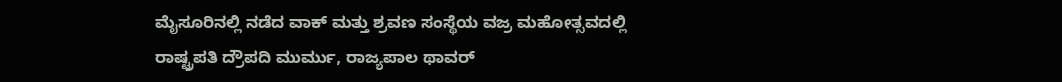ಮೈಸೂರಿನಲ್ಲಿ ನಡೆದ ವಾಕ್ ಮತ್ತು ಶ್ರವಣ ಸಂಸ್ಥೆಯ ವಜ್ರ ಮಹೋತ್ಸವದಲ್ಲಿ ರಾಷ್ಟ್ರಪತಿ ದ್ರೌಪದಿ ಮುರ್ಮು, ರಾಜ್ಯಪಾಲ ಥಾವರ್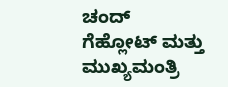ಚಂದ್ ಗೆಹ್ಲೋಟ್ ಮತ್ತು ಮುಖ್ಯಮಂತ್ರಿ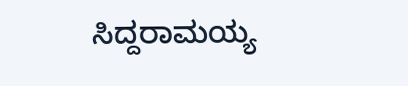ಸಿದ್ದರಾಮಯ್ಯ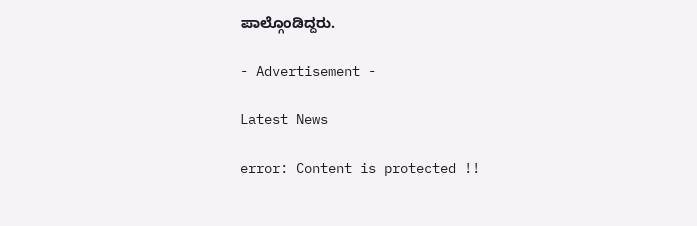ಪಾಲ್ಗೊಂಡಿದ್ದರು.

- Advertisement -

Latest News

error: Content is protected !!